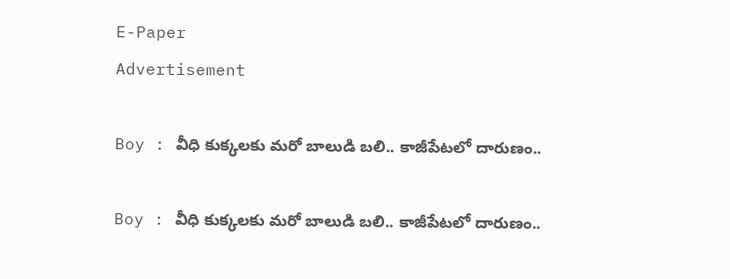E-Paper
Advertisement

Boy : వీధి కుక్కలకు మరో బాలుడి బలి.. కాజీపేటలో దారుణం..

Boy : వీధి కుక్కలకు మరో బాలుడి బలి.. కాజీపేటలో దారుణం..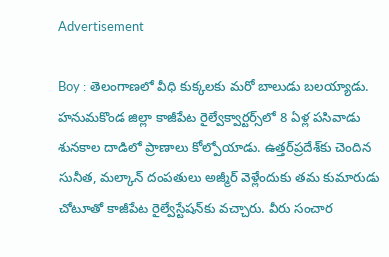Advertisement

Boy : తెలంగాణలో వీధి కుక్కలకు మరో బాలుడు బలయ్యాడు. హనుమకొండ జిల్లా కాజీపేట రైల్వేక్వార్టర్స్‌లో 8 ఏళ్ల పసివాడు శునకాల దాడిలో ప్రాణాలు కోల్పోయాడు. ఉత్తర్‌ప్రదేశ్‌కు చెందిన సునీత, మల్కాన్‌ దంపతులు అజ్మీర్‌ వెళ్లేందుకు తమ కుమారుడు చోటూతో కాజీపేట రైల్వేస్టేషన్‌కు వచ్చారు. వీరు సంచార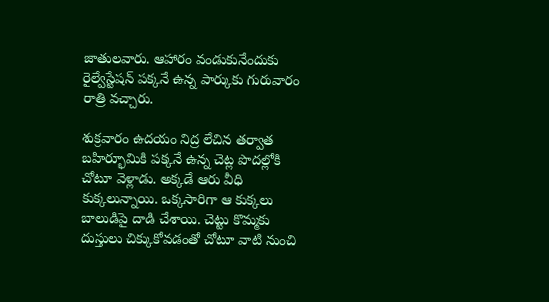జాతులవారు. ఆహారం వండుకునేందుకు రైల్వేస్టేషన్‌ పక్కనే ఉన్న పార్కుకు గురువారం రాత్రి వచ్చారు.

శుక్రవారం ఉదయం నిద్ర లేచిన తర్వాత బహిర్భూమికి పక్కనే ఉన్న చెట్ల పొదల్లోకి చోటూ వెళ్లాడు. అక్కడే ఆరు వీధి కుక్కలున్నాయి. ఒక్కసారిగా ఆ కుక్కలు బాలుడిపై దాడి చేశాయి. చెట్టు కొమ్మకు దుస్తులు చిక్కుకోవడంతో చోటూ వాటి నుంచి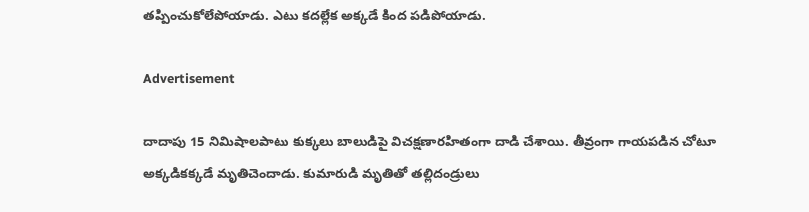తప్పించుకోలేపోయాడు. ఎటు కదల్లేక అక్కడే కింద పడిపోయాడు.

Advertisement

దాదాపు 15 నిమిషాలపాటు కుక్కలు బాలుడిపై విచక్షణారహితంగా దాడి చేశాయి. తీవ్రంగా గాయపడిన చోటూ అక్కడికక్కడే మృతిచెందాడు. కుమారుడి మృతితో తల్లిదండ్రులు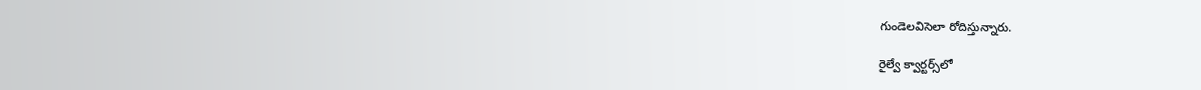గుండెలవిసెలా రోదిస్తున్నారు.

రైల్వే క్వార్టర్స్‌లో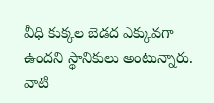వీధి కుక్కల బెడద ఎక్కువగా ఉందని స్థానికులు అంటున్నారు. వాటి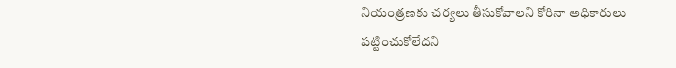నియంత్రణకు చర్యలు తీసుకోవాలని కోరినా అధికారులు పట్టించుకోలేదని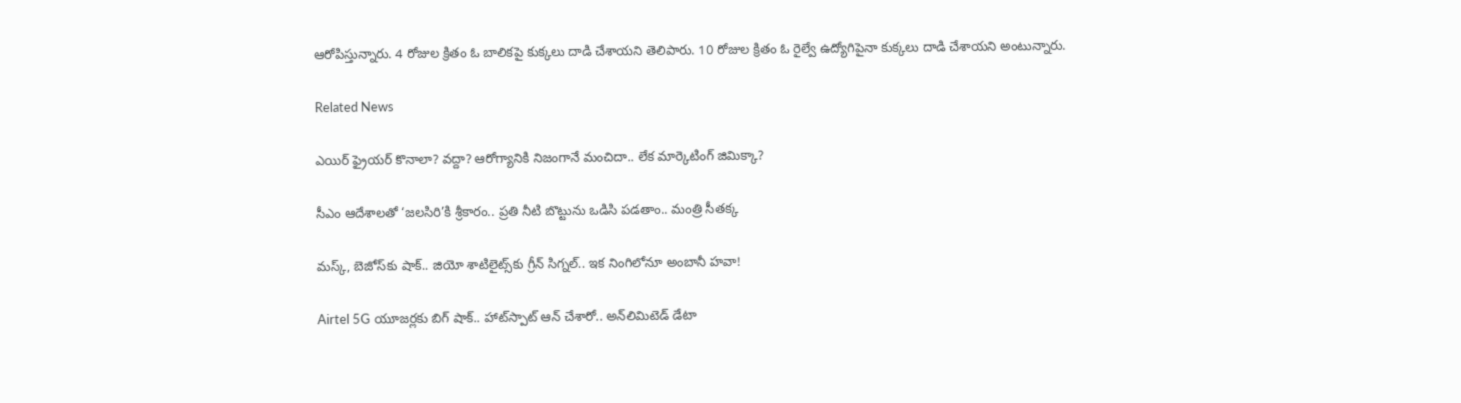ఆరోపిస్తున్నారు. 4 రోజుల క్రితం ఓ బాలికపై కుక్కలు దాడి చేశాయని తెలిపారు. 10 రోజుల క్రితం ఓ రైల్వే ఉద్యోగిపైనా కుక్కలు దాడి చేశాయని అంటున్నారు.

Related News

ఎయిర్ ఫ్రైయర్ కొనాలా? వద్దా? ఆరోగ్యానికి నిజంగానే మంచిదా.. లేక మార్కెటింగ్ జిమిక్కా?

సీఎం ఆదేశాలతో ‘జలసిరి’కి శ్రీకారం.. ప్రతి నీటి బొట్టును ఒడిసి పడతాం.. మంత్రి సీతక్క

మస్క్, బెజోస్‌కు షాక్.. జియో శాటిలైట్స్‌కు గ్రీన్ సిగ్నల్.. ఇక నింగిలోనూ అంబానీ హవా!

Airtel 5G యూజర్లకు బిగ్ షాక్.. హాట్‌స్పాట్ ఆన్ చేశారో.. అన్‌లిమిటెడ్ డేటా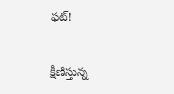ఫట్!

క్షీణిస్తున్న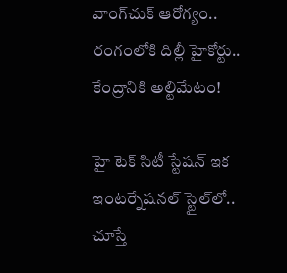వాంగ్‌చుక్ ఆరోగ్యం.. రంగంలోకి దిల్లీ హైకోర్టు.. కేంద్రానికి అల్టిమేటం!

హై టెక్ సిటీ స్టేషన్ ఇక ఇంటర్నేషనల్ స్టైల్‌లో.. చూస్తే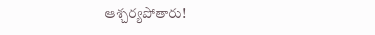ఆశ్చర్యపోతారు!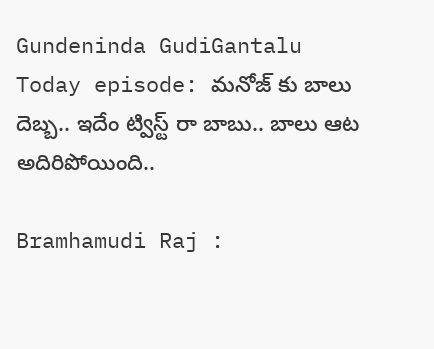Gundeninda GudiGantalu Today episode: మనోజ్ కు బాలు దెబ్బ.. ఇదేం ట్విస్ట్ రా బాబు.. బాలు ఆట అదిరిపోయింది..

Bramhamudi Raj :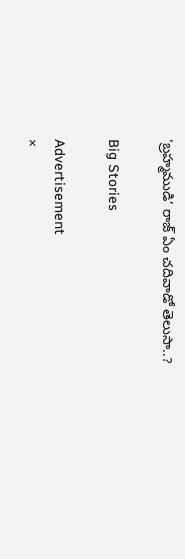‘బ్రహ్మముడి’ రాజ్ ఏం చదివాడో తెలుసా..?

Big Stories

Advertisement
×